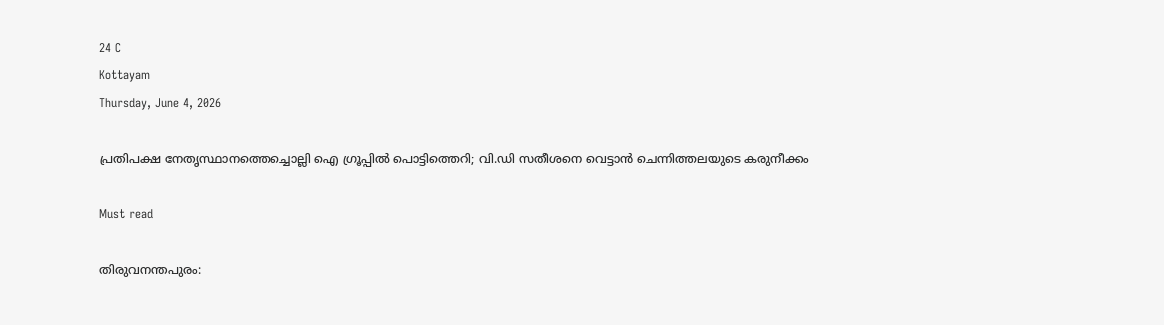24 C
Kottayam
Thursday, June 4, 2026

പ്രതിപക്ഷ നേതൃസ്ഥാനത്തെച്ചൊല്ലി ഐ ഗ്രൂപ്പില്‍ പൊട്ടിത്തെറി; വി.ഡി സതീശനെ വെട്ടാന്‍ ചെന്നിത്തലയുടെ കരുനീക്കം

Must read

തിരുവനന്തപുരം: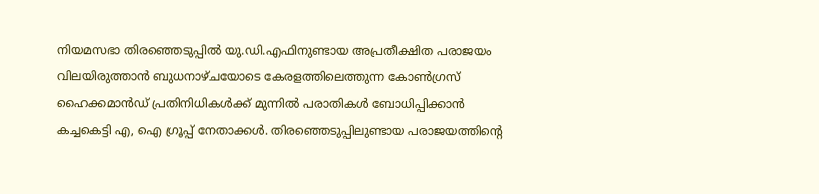നിയമസഭാ തിരഞ്ഞെടുപ്പില്‍ യു.ഡി.എഫിനുണ്ടായ അപ്രതീക്ഷിത പരാജയം വിലയിരുത്താന്‍ ബുധനാഴ്ചയോടെ കേരളത്തിലെത്തുന്ന കോണ്‍ഗ്രസ് ഹൈക്കമാന്‍ഡ് പ്രതിനിധികള്‍ക്ക് മുന്നില്‍ പരാതികള്‍ ബോധിപ്പിക്കാന്‍ കച്ചകെട്ടി എ, ഐ ഗ്രൂപ്പ് നേതാക്കള്‍. തിരഞ്ഞെടുപ്പിലുണ്ടായ പരാജയത്തിന്റെ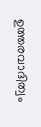ഉത്തരവാദിത്വം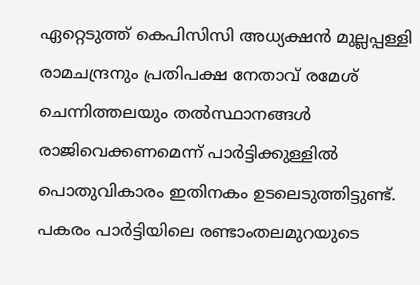ഏറ്റെടുത്ത് കെപിസിസി അധ്യക്ഷന്‍ മുല്ലപ്പള്ളി രാമചന്ദ്രനും പ്രതിപക്ഷ നേതാവ് രമേശ് ചെന്നിത്തലയും തല്‍സ്ഥാനങ്ങള്‍ രാജിവെക്കണമെന്ന് പാര്‍ട്ടിക്കുള്ളില്‍ പൊതുവികാരം ഇതിനകം ഉടലെടുത്തിട്ടുണ്ട്. പകരം പാര്‍ട്ടിയിലെ രണ്ടാംതലമുറയുടെ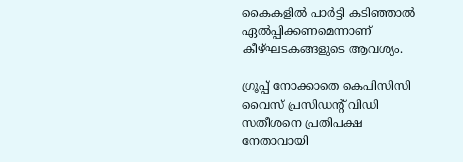കൈകളില്‍ പാര്‍ട്ടി കടിഞ്ഞാല്‍ ഏല്‍പ്പിക്കണമെന്നാണ് കീഴ്ഘടകങ്ങളുടെ ആവശ്യം.

ഗ്രൂപ്പ് നോക്കാതെ കെപിസിസി വൈസ് പ്രസിഡന്റ് വിഡി സതീശനെ പ്രതിപക്ഷ നേതാവായി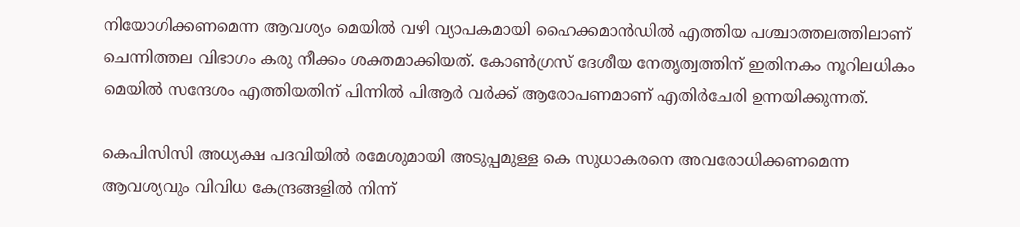നിയോഗിക്കണമെന്ന ആവശ്യം മെയില്‍ വഴി വ്യാപകമായി ഹൈക്കമാന്‍ഡില്‍ എത്തിയ പശ്ചാത്തലത്തിലാണ് ചെന്നിത്തല വിഭാഗം കരു നീക്കം ശക്തമാക്കിയത്. കോണ്‍ഗ്രസ് ദേശീയ നേതൃത്വത്തിന് ഇതിനകം നൂറിലധികം മെയില്‍ സന്ദേശം എത്തിയതിന് പിന്നില്‍ പിആര്‍ വര്‍ക്ക് ആരോപണമാണ് എതിര്‍ചേരി ഉന്നയിക്കുന്നത്.

കെപിസിസി അധ്യക്ഷ പദവിയില്‍ രമേശുമായി അടുപ്പമുള്ള കെ സുധാകരനെ അവരോധിക്കണമെന്ന ആവശ്യവും വിവിധ കേന്ദ്രങ്ങളില്‍ നിന്ന്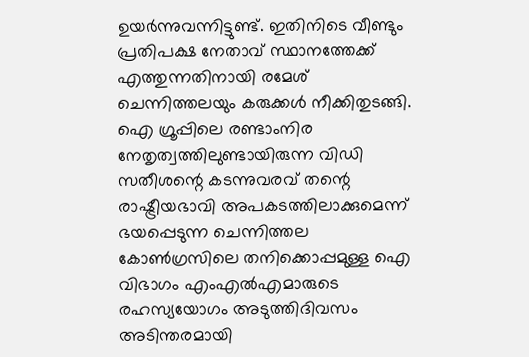ഉയര്‍ന്നുവന്നിട്ടുണ്ട്. ഇതിനിടെ വീണ്ടും പ്രതിപക്ഷ നേതാവ് സ്ഥാനത്തേക്ക് എത്തുന്നതിനായി രമേശ് ചെന്നിത്തലയും കരുക്കള്‍ നീക്കിതുടങ്ങി. ഐ ഗ്രൂപ്പിലെ രണ്ടാംനിര നേതൃത്വത്തിലുണ്ടായിരുന്ന വിഡി സതീശന്റെ കടന്നുവരവ് തന്റെ രാഷ്ട്രീയഭാവി അപകടത്തിലാക്കുമെന്ന് ഭയപ്പെടുന്ന ചെന്നിത്തല കോണ്‍ഗ്രസിലെ തനിക്കൊപ്പമുള്ള ഐ വിഭാഗം എംഎല്‍എമാരുടെ രഹസ്യയോഗം അടുത്തിദിവസം അടിന്തരമായി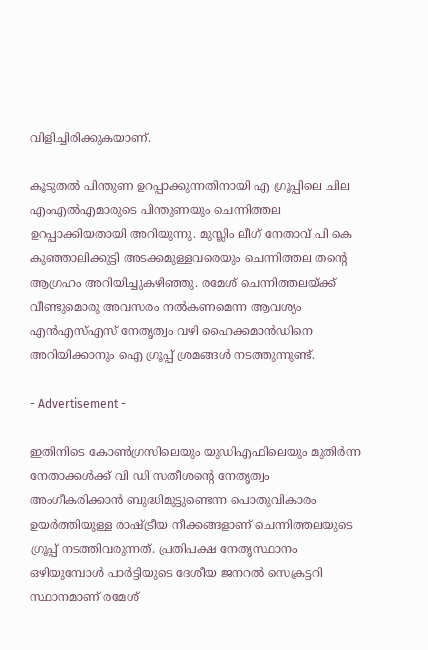വിളിച്ചിരിക്കുകയാണ്.

കൂടുതല്‍ പിന്തുണ ഉറപ്പാക്കുന്നതിനായി എ ഗ്രൂപ്പിലെ ചില എംഎല്‍എമാരുടെ പിന്തുണയും ചെന്നിത്തല ഉറപ്പാക്കിയതായി അറിയുന്നു. മുസ്ലിം ലീഗ് നേതാവ് പി കെ കുഞ്ഞാലിക്കുട്ടി അടക്കമുള്ളവരെയും ചെന്നിത്തല തന്റെ ആഗ്രഹം അറിയിച്ചുകഴിഞ്ഞു. രമേശ് ചെന്നിത്തലയ്ക്ക് വീണ്ടുമൊരു അവസരം നല്‍കണമെന്ന ആവശ്യം എന്‍എസ്എസ് നേതൃത്വം വഴി ഹൈക്കമാന്‍ഡിനെ അറിയിക്കാനും ഐ ഗ്രൂപ്പ് ശ്രമങ്ങള്‍ നടത്തുന്നുണ്ട്.

- Advertisement -

ഇതിനിടെ കോണ്‍ഗ്രസിലെയും യുഡിഎഫിലെയും മുതിര്‍ന്ന നേതാക്കള്‍ക്ക് വി ഡി സതീശന്റെ നേതൃത്വം അംഗീകരിക്കാന്‍ ബുദ്ധിമുട്ടുണ്ടെന്ന പൊതുവികാരം ഉയര്‍ത്തിയുള്ള രാഷ്ട്രീയ നീക്കങ്ങളാണ് ചെന്നിത്തലയുടെ ഗ്രൂപ്പ് നടത്തിവരുന്നത്. പ്രതിപക്ഷ നേതൃസ്ഥാനം ഒഴിയുമ്പോള്‍ പാര്‍ട്ടിയുടെ ദേശീയ ജനറല്‍ സെക്രട്ടറി സ്ഥാനമാണ് രമേശ്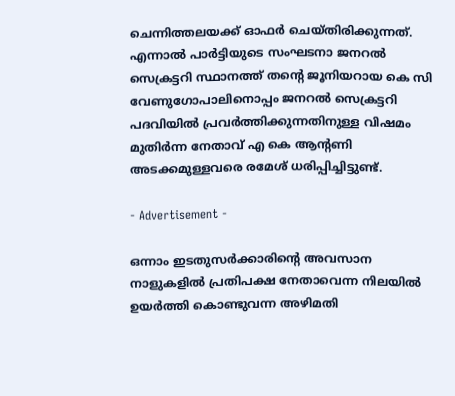ചെന്നിത്തലയക്ക് ഓഫര്‍ ചെയ്തിരിക്കുന്നത്. എന്നാല്‍ പാര്‍ട്ടിയുടെ സംഘടനാ ജനറല്‍ സെക്രട്ടറി സ്ഥാനത്ത് തന്റെ ജൂനിയറായ കെ സി വേണുഗോപാലിനൊപ്പം ജനറല്‍ സെക്രട്ടറി പദവിയില്‍ പ്രവര്‍ത്തിക്കുന്നതിനുള്ള വിഷമം മുതിര്‍ന്ന നേതാവ് എ കെ ആന്റണി അടക്കമുള്ളവരെ രമേശ് ധരിപ്പിച്ചിട്ടുണ്ട്.

- Advertisement -

ഒന്നാം ഇടതുസര്‍ക്കാരിന്റെ അവസാന നാളുകളില്‍ പ്രതിപക്ഷ നേതാവെന്ന നിലയില്‍ ഉയര്‍ത്തി കൊണ്ടുവന്ന അഴിമതി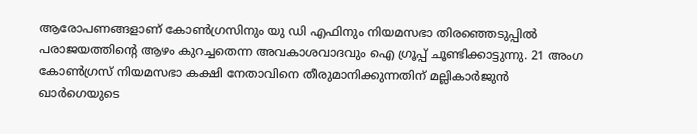ആരോപണങ്ങളാണ് കോണ്‍ഗ്രസിനും യു ഡി എഫിനും നിയമസഭാ തിരഞ്ഞെടുപ്പില്‍ പരാജയത്തിന്റെ ആഴം കുറച്ചതെന്ന അവകാശവാദവും ഐ ഗ്രൂപ്പ് ചൂണ്ടിക്കാട്ടുന്നു. 21 അംഗ കോണ്‍ഗ്രസ് നിയമസഭാ കക്ഷി നേതാവിനെ തീരുമാനിക്കുന്നതിന് മല്ലികാര്‍ജുന്‍ ഖാര്‍ഗെയുടെ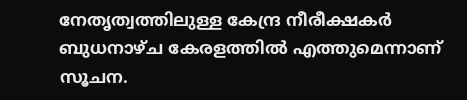നേതൃത്വത്തിലുള്ള കേന്ദ്ര നീരീക്ഷകര്‍ ബുധനാഴ്ച കേരളത്തില്‍ എത്തുമെന്നാണ് സൂചന.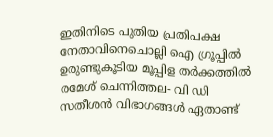ഇതിനിടെ പുതിയ പ്രതിപക്ഷ നേതാവിനെചൊല്ലി ഐ ഗ്രൂപ്പില്‍ ഉരുണ്ടുകൂടിയ മൂപ്പിള തര്‍ക്കത്തില്‍ രമേശ് ചെന്നിത്തല- വി ഡി സതീശന്‍ വിഭാഗങ്ങള്‍ ഏതാണ്ട്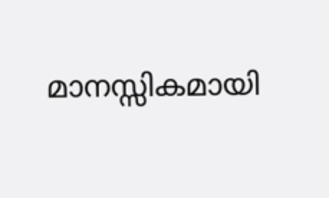മാനസ്സികമായി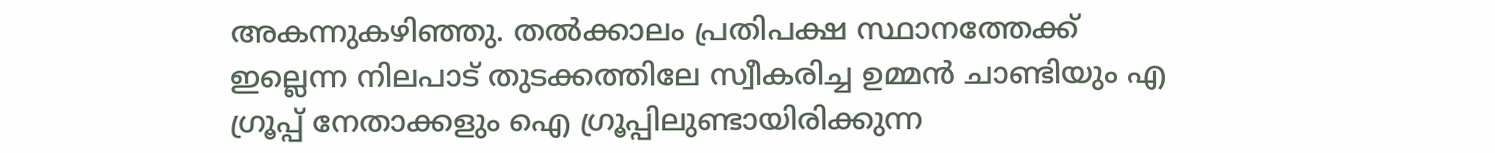അകന്നുകഴിഞ്ഞു. തല്‍ക്കാലം പ്രതിപക്ഷ സ്ഥാനത്തേക്ക് ഇല്ലെന്ന നിലപാട് തുടക്കത്തിലേ സ്വീകരിച്ച ഉമ്മന്‍ ചാണ്ടിയും എ ഗ്രൂപ്പ് നേതാക്കളും ഐ ഗ്രൂപ്പിലുണ്ടായിരിക്കുന്ന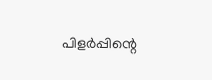പിളര്‍പ്പിന്റെ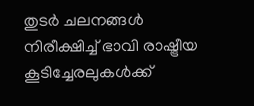തുടര്‍ ചലനങ്ങള്‍ നിരീക്ഷിച്ച് ഭാവി രാഷ്ട്രീയ കൂടിച്ചേരലുകള്‍ക്ക്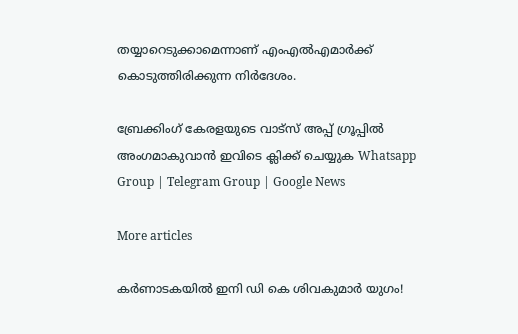തയ്യാറെടുക്കാമെന്നാണ് എംഎല്‍എമാര്‍ക്ക് കൊടുത്തിരിക്കുന്ന നിര്‍ദേശം.

ബ്രേക്കിംഗ് കേരളയുടെ വാട്സ് അപ്പ് ഗ്രൂപ്പിൽ അംഗമാകുവാൻ ഇവിടെ ക്ലിക്ക് ചെയ്യുക Whatsapp Group | Telegram Group | Google News

More articles

കര്‍ണാടകയില്‍ ഇനി ഡി കെ ശിവകുമാര്‍ യുഗം!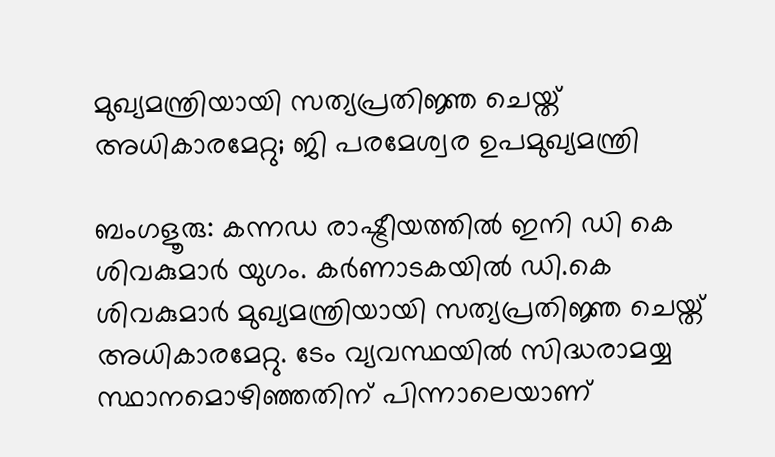മുഖ്യമന്ത്രിയായി സത്യപ്രതിജ്ഞ ചെയ്ത് അധികാരമേറ്റു; ജി പരമേശ്വര ഉപമുഖ്യമന്ത്രി

ബംഗളൂരു: കന്നഡ രാഷ്ട്രീയത്തില്‍ ഇനി ഡി കെ ശിവകുമാര്‍ യുഗം. കര്‍ണാടകയില്‍ ഡി.കെ ശിവകുമാര്‍ മുഖ്യമന്ത്രിയായി സത്യപ്രതിജ്ഞ ചെയ്ത് അധികാരമേറ്റു. ടേം വ്യവസ്ഥയില്‍ സിദ്ധരാമയ്യ സ്ഥാനമൊഴിഞ്ഞതിന് പിന്നാലെയാണ്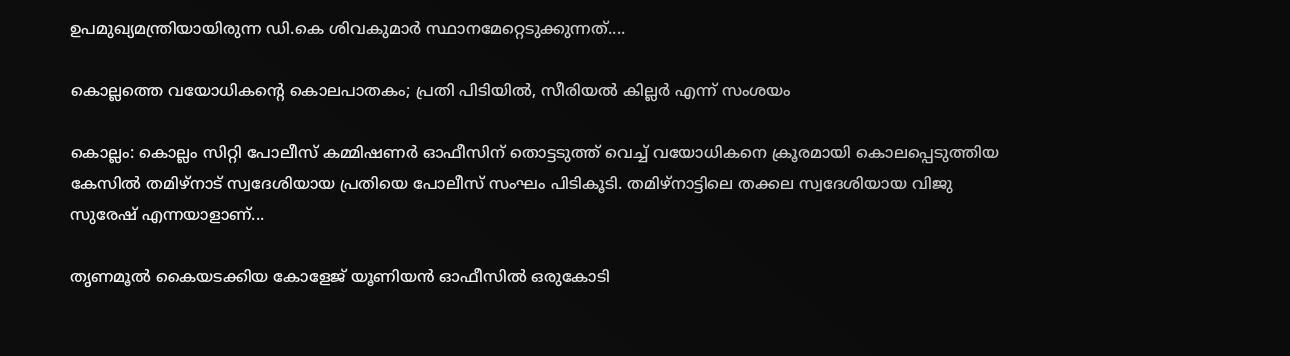ഉപമുഖ്യമന്ത്രിയായിരുന്ന ഡി.കെ ശിവകുമാര്‍ സ്ഥാനമേറ്റെടുക്കുന്നത്....

കൊല്ലത്തെ വയോധികന്റെ കൊലപാതകം; പ്രതി പിടിയിൽ, സീരിയൽ കില്ലർ എന്ന് സംശയം

കൊല്ലം: കൊല്ലം സിറ്റി പോലീസ് കമ്മിഷണർ ഓഫീസിന് തൊട്ടടുത്ത് വെച്ച് വയോധികനെ ക്രൂരമായി കൊലപ്പെടുത്തിയ കേസിൽ തമിഴ്‌നാട് സ്വദേശിയായ പ്രതിയെ പോലീസ് സംഘം പിടികൂടി. തമിഴ്‌നാട്ടിലെ തക്കല സ്വദേശിയായ വിജു സുരേഷ് എന്നയാളാണ്...

തൃണമൂൽ കൈയടക്കിയ കോളേജ് യൂണിയൻ ഓഫീസിൽ ഒരുകോടി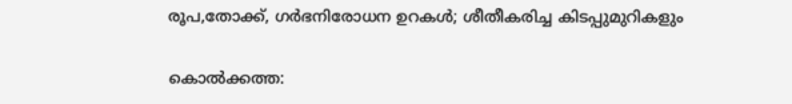രൂപ,തോക്ക്, ഗർഭനിരോധന ഉറകൾ; ശീതീകരിച്ച കിടപ്പുമുറികളും

കൊൽക്കത്ത: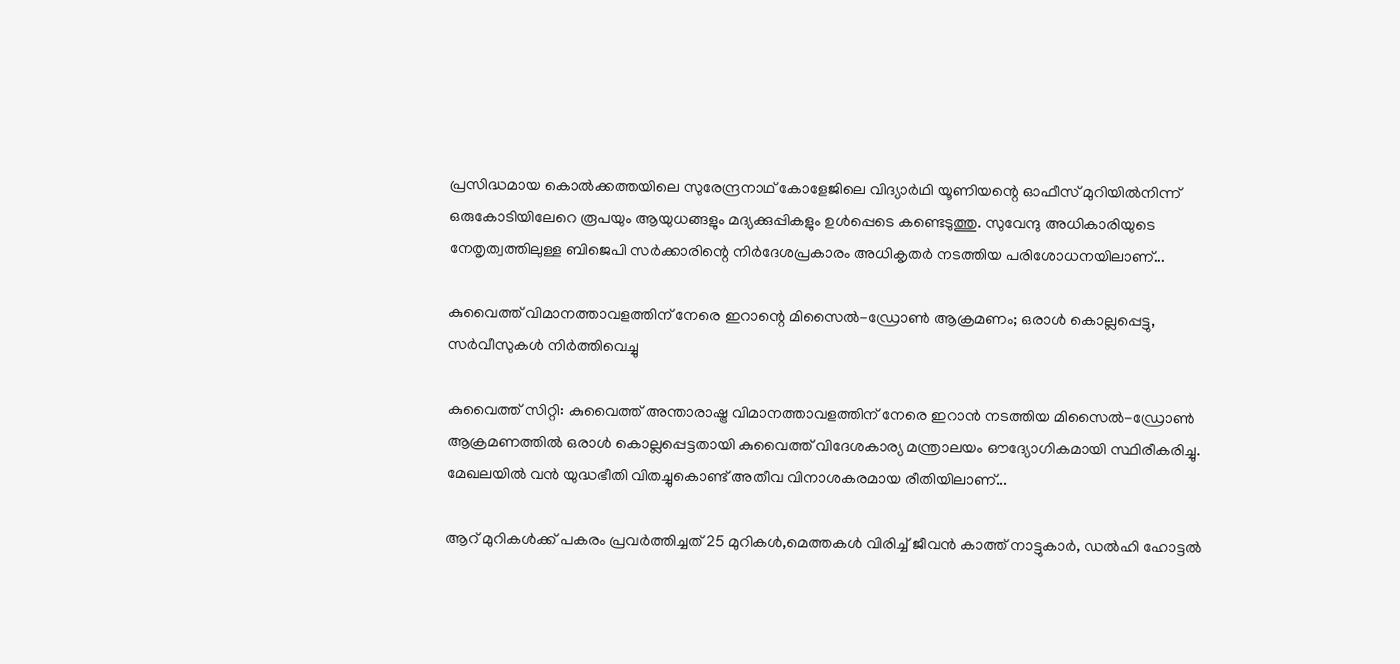പ്രസിദ്ധമായ കൊൽക്കത്തയിലെ സുരേന്ദ്രനാഥ് കോളേജിലെ വിദ്യാർഥി യൂണിയന്റെ ഓഫീസ് മുറിയിൽനിന്ന് ഒരുകോടിയിലേറെ രൂപയും ആയുധങ്ങളും മദ്യക്കുപ്പികളും ഉൾപ്പെടെ കണ്ടെടുത്തു. സുവേന്ദു അധികാരിയുടെ നേതൃത്വത്തിലുള്ള ബിജെപി സർക്കാരിന്റെ നിർദേശപ്രകാരം അധികൃതർ നടത്തിയ പരിശോധനയിലാണ്...

കുവൈത്ത് വിമാനത്താവളത്തിന് നേരെ ഇറാന്റെ മിസൈൽ-ഡ്രോൺ ആക്രമണം; ഒരാൾ കൊല്ലപ്പെട്ടു, സർവീസുകൾ നിർത്തിവെച്ചു

കുവൈത്ത് സിറ്റി: കുവൈത്ത് അന്താരാഷ്ട്ര വിമാനത്താവളത്തിന് നേരെ ഇറാൻ നടത്തിയ മിസൈൽ-ഡ്രോൺ ആക്രമണത്തിൽ ഒരാൾ കൊല്ലപ്പെട്ടതായി കുവൈത്ത് വിദേശകാര്യ മന്ത്രാലയം ഔദ്യോഗികമായി സ്ഥിരീകരിച്ചു. മേഖലയിൽ വൻ യുദ്ധഭീതി വിതച്ചുകൊണ്ട് അതീവ വിനാശകരമായ രീതിയിലാണ്...

ആറ് മുറികൾക്ക് പകരം പ്രവർത്തിച്ചത് 25 മുറികൾ,മെത്തകൾ വിരിച്ച് ജീവൻ കാത്ത്‌ നാട്ടുകാർ, ഡൽഹി ഹോട്ടൽ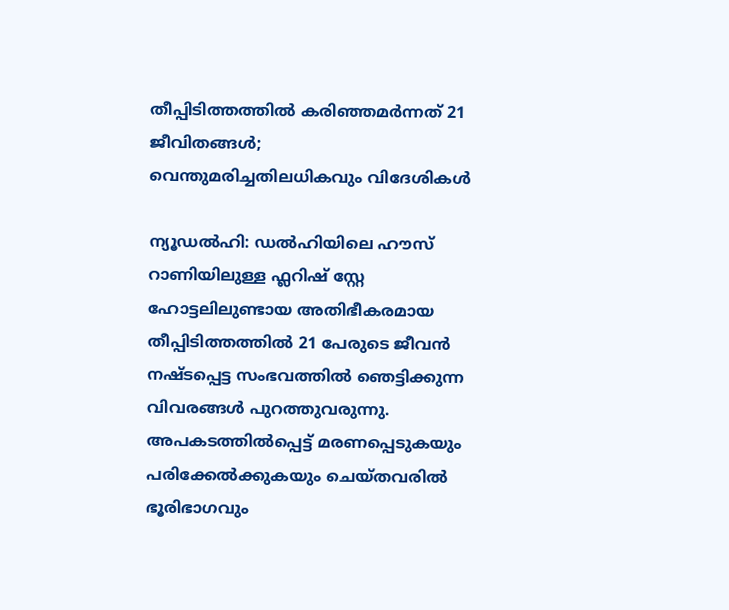തീപ്പിടിത്തത്തിൽ കരിഞ്ഞമർന്നത് 21 ജീവിതങ്ങൾ; വെന്തുമരിച്ചതിലധികവും വിദേശികൾ

ന്യൂഡൽഹി: ഡൽഹിയിലെ ഹൗസ് റാണിയിലുള്ള ഫ്ലറിഷ് സ്റ്റേ ഹോട്ടലിലുണ്ടായ അതിഭീകരമായ തീപ്പിടിത്തത്തിൽ 21 പേരുടെ ജീവൻ നഷ്ടപ്പെട്ട സംഭവത്തിൽ ഞെട്ടിക്കുന്ന വിവരങ്ങൾ പുറത്തുവരുന്നു. അപകടത്തിൽപ്പെട്ട് മരണപ്പെടുകയും പരിക്കേൽക്കുകയും ചെയ്തവരിൽ ഭൂരിഭാഗവും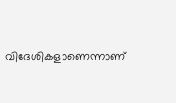വിദേശികളാണെന്നാണ്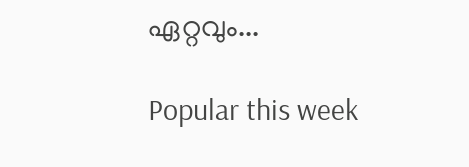ഏറ്റവും...

Popular this week